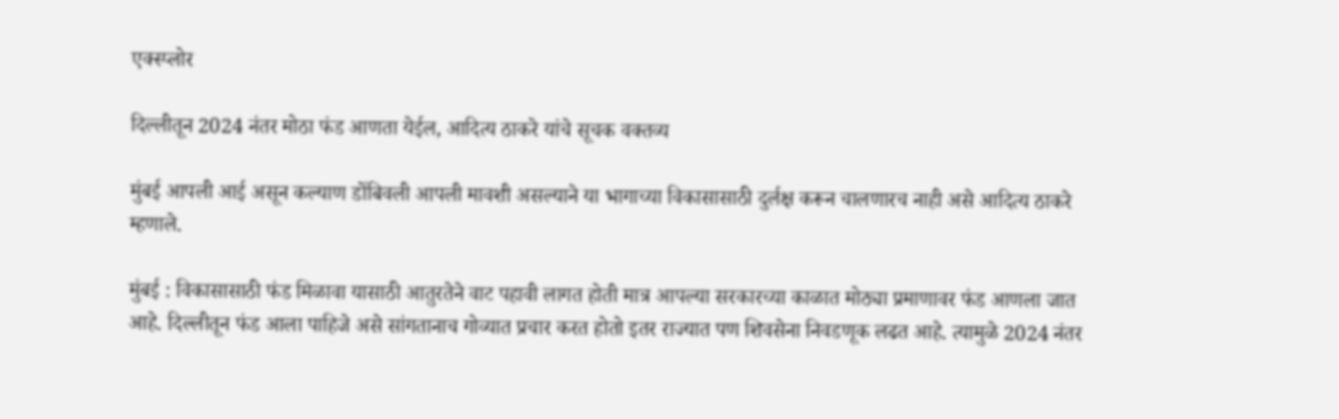एक्स्प्लोर

दिल्लीतून 2024 नंतर मोठा फंड आणता येईल, आदित्य ठाकरे यांचे सूचक वक्तव्य

मुंबई आपली आई असून कल्याण डोंबिवली आपली मावशी असल्याने या भागाच्या विकासासाठी दुर्लक्ष करून चालणारच नाही असे आदित्य ठाकरे म्हणाले.

मुंबई : विकासासाठी फंड मिळावा यासाठी आतुरतेने वाट पहावी लागत होती मात्र आपल्या सरकारच्या काळात मोठ्या प्रमाणावर फंड आणला जात आहे. दिल्लीतून फंड आला पाहिजे असे सांगतानाच गोव्यात प्रचार करत होतो इतर राज्यात पण शिवसेना निवडणूक लढत आहे. त्यामुळे 2024 नंतर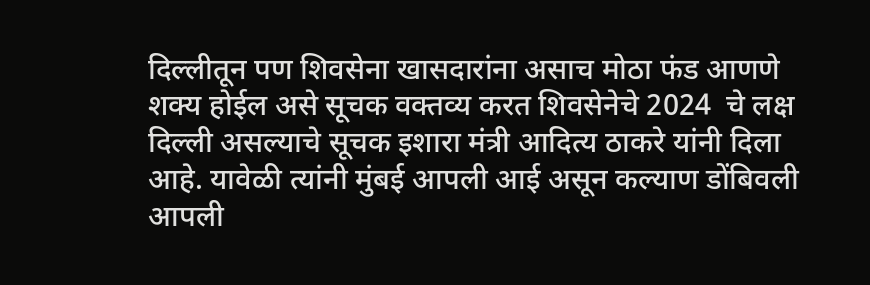दिल्लीतून पण शिवसेना खासदारांना असाच मोठा फंड आणणे शक्य होईल असे सूचक वक्तव्य करत शिवसेनेचे 2024  चे लक्ष दिल्ली असल्याचे सूचक इशारा मंत्री आदित्य ठाकरे यांनी दिला आहे. यावेळी त्यांनी मुंबई आपली आई असून कल्याण डोंबिवली आपली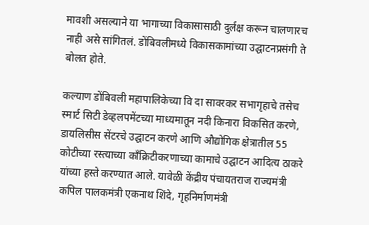मावशी असल्याने या भागाच्या विकासासाठी दुर्लक्ष करून चालणारच नाही असे सांगितलं. डोंबिवलीमध्ये विकासकामांच्या उद्घाटनप्रसंगी ते बोलत होते.

कल्याण डोंबिवली महापालिकेच्या वि दा सावरकर सभागृहाचे तसेच स्मार्ट सिटी डेव्हलपमेंटच्या माध्यमातून नदी किनारा विकसित करणे, डायलिसीस सेंटरचे उद्घाटन करणे आणि औद्योगिक क्षेत्रातील 55 कोटीच्या रस्त्याच्या कॉंक्रिटीकरणाच्या कामाचे उद्घाटन आदित्य ठाकरे यांच्या हस्ते करण्यात आले. यावेळी केंद्रीय पंचायतराज राज्यमंत्री कपिल पालकमंत्री एकनाथ शिंदे, गृहनिर्माणमंत्री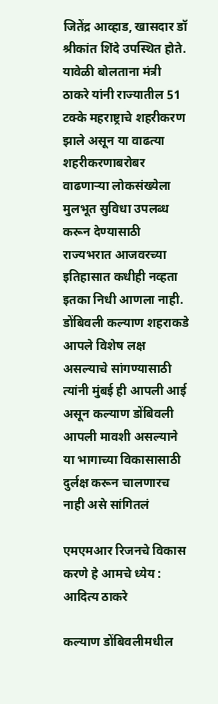जितेंद्र आव्हाड, खासदार डॉ श्रीकांत शिंदे उपस्थित होते. यावेळी बोलताना मंत्री ठाकरे यांनी राज्यातील 51 टक्के महराष्ट्राचे शहरीकरण झाले असून या वाढत्या शहरीकरणाबरोबर वाढणाऱ्या लोकसंख्येला मुलभूत सुविधा उपलब्ध करून देण्यासाठी राज्यभरात आजवरच्या इतिहासात कधीही नव्हता इतका निधी आणला नाही. डोंबिवली कल्याण शहराकडे आपले विशेष लक्ष असल्याचे सांगण्यासाठी त्यांनी मुंबई ही आपली आई असून कल्याण डोंबिवली आपली मावशी असल्याने या भागाच्या विकासासाठी दुर्लक्ष करून चालणारच नाही असे सांगितलं

एमएमआर रिजनचे विकास करणे हे आमचे ध्येय : आदित्य ठाकरे

कल्याण डोंबिवलीमधील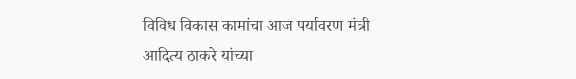विविध विकास कामांचा आज पर्यावरण मंत्री आदित्य ठाकरे यांच्या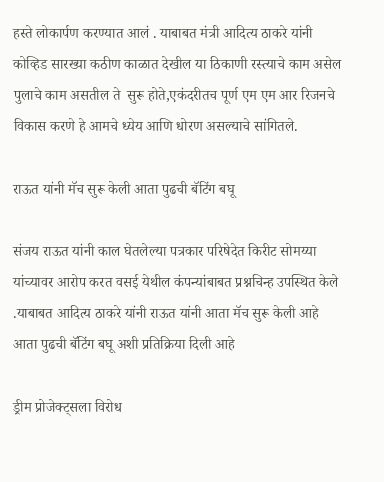हस्ते लोकार्पण करण्यात आलं . याबाबत मंत्री आदित्य ठाकरे यांनी कोव्हिड सारख्या कठीण काळात देखील या ठिकाणी रस्त्याचे काम असेल पुलाचे काम असतील ते  सुरू होते,एकंदरीतच पूर्ण एम एम आर रिजनचे विकास करणे हे आमचे ध्येय आणि धोरण असल्याचे सांगितले.

राऊत यांनी मॅच सुरू केली आता पुढची बॅटिंग बघू

संजय राऊत यांनी काल घेतलेल्या पत्रकार परिषेदेत किरीट सोमय्या यांच्यावर आरोप करत वसई येथील कंपन्यांबाबत प्रश्नचिन्ह उपस्थित केले .याबाबत आदित्य ठाकरे यांनी राऊत यांनी आता मॅच सुरू केली आहे आता पुढची बॅटिंग बघू अशी प्रतिक्रिया दिली आहे

ड्रीम प्रोजेक्ट्सला विरोध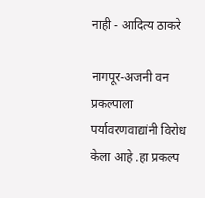नाही - आदित्य ठाकरे

नागपूर-अजनी वन प्रकल्पाला पर्यावरणवाद्यांनी विरोध केला आहे .हा प्रकल्प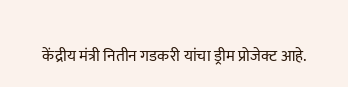केंद्रीय मंत्री नितीन गडकरी यांचा ड्रीम प्रोजेक्ट आहे.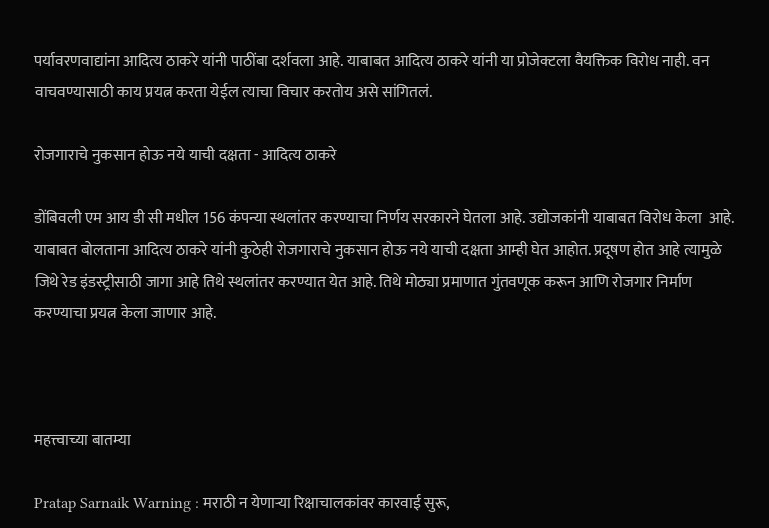पर्यावरणवाद्यांना आदित्य ठाकरे यांनी पाठींबा दर्शवला आहे. याबाबत आदित्य ठाकरे यांनी या प्रोजेक्टला वैयक्तिक विरोध नाही. वन वाचवण्यासाठी काय प्रयत्न करता येईल त्याचा विचार करतोय असे सांगितलं.

रोजगाराचे नुकसान होऊ नये याची दक्षता - आदित्य ठाकरे

डोंबिवली एम आय डी सी मधील 156 कंपन्या स्थलांतर करण्याचा निर्णय सरकारने घेतला आहे. उद्योजकांनी याबाबत विरोध केला  आहे. याबाबत बोलताना आदित्य ठाकरे यांनी कुठेही रोजगाराचे नुकसान होऊ नये याची दक्षता आम्ही घेत आहोत. प्रदूषण होत आहे त्यामुळे जिथे रेड इंडस्ट्रीसाठी जागा आहे तिथे स्थलांतर करण्यात येत आहे. तिथे मोठ्या प्रमाणात गुंतवणूक करून आणि रोजगार निर्माण करण्याचा प्रयत्न केला जाणार आहे.



महत्त्वाच्या बातम्या

Pratap Sarnaik Warning : मराठी न येणाऱ्या रिक्षाचालकांवर कारवाई सुरू,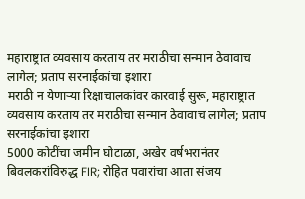महाराष्ट्रात व्यवसाय करताय तर मराठीचा सन्मान ठेवावाच लागेल; प्रताप सरनाईकांचा इशारा
मराठी न येणाऱ्या रिक्षाचालकांवर कारवाई सुरू, महाराष्ट्रात व्यवसाय करताय तर मराठीचा सन्मान ठेवावाच लागेल; प्रताप सरनाईकांचा इशारा
5000 कोटींचा जमीन घोटाळा, अखेर वर्षभरानंतर बिवलकरांविरुद्ध FIR; रोहित पवारांचा आता संजय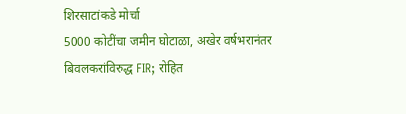शिरसाटांकडे मोर्चा
5000 कोटींचा जमीन घोटाळा, अखेर वर्षभरानंतर बिवलकरांविरुद्ध FIR; रोहित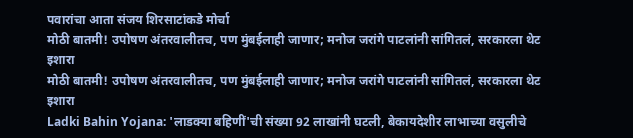पवारांचा आता संजय शिरसाटांकडे मोर्चा
मोठी बातमी! उपोषण अंतरवालीतच, पण मुंबईलाही जाणार; मनोज जरांगे पाटलांनी सांगितलं, सरकारला थेट इशारा
मोठी बातमी! उपोषण अंतरवालीतच, पण मुंबईलाही जाणार; मनोज जरांगे पाटलांनी सांगितलं, सरकारला थेट इशारा
Ladki Bahin Yojana: 'लाडक्या बहिणीं'ची संख्या 92 लाखांनी घटली, बेकायदेशीर लाभाच्या वसुलीचे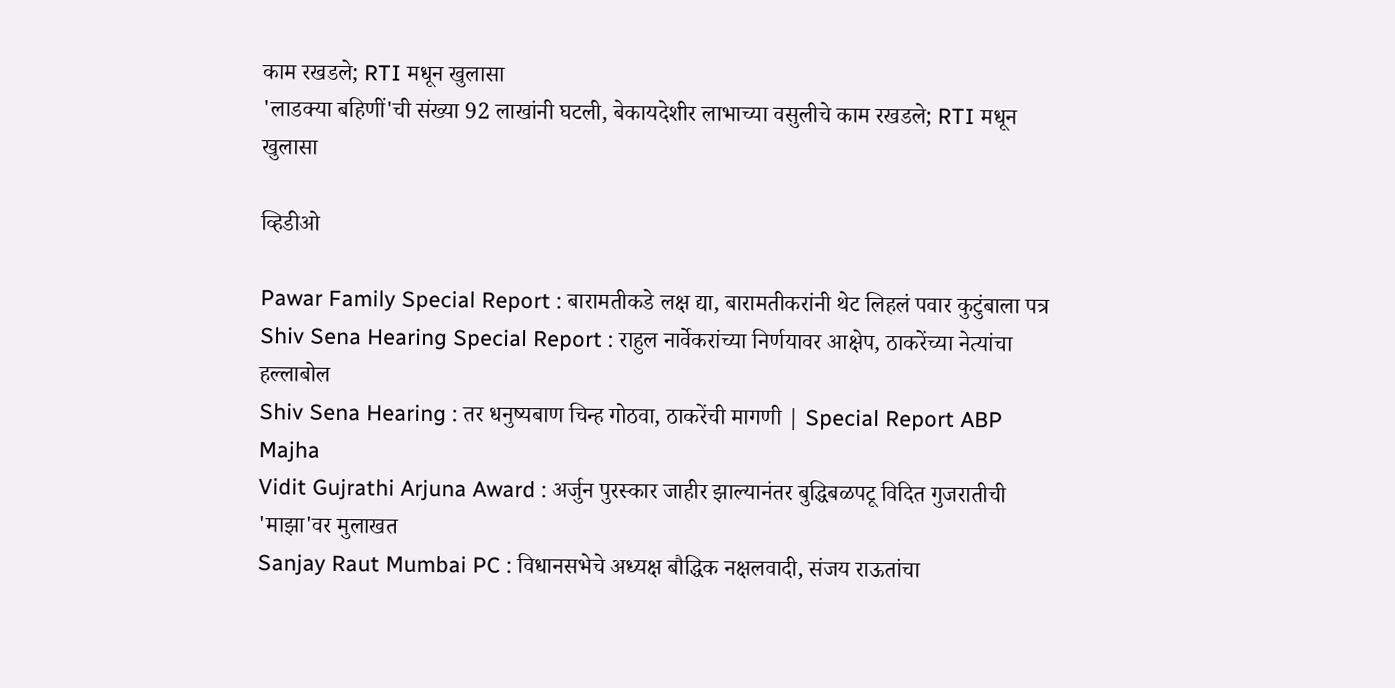काम रखडले; RTI मधून खुलासा
'लाडक्या बहिणीं'ची संख्या 92 लाखांनी घटली, बेकायदेशीर लाभाच्या वसुलीचे काम रखडले; RTI मधून खुलासा

व्हिडीओ

Pawar Family Special Report : बारामतीकडे लक्ष द्या, बारामतीकरांनी थेट लिहलं पवार कुटुंबाला पत्र
Shiv Sena Hearing Special Report : राहुल नार्वेकरांच्या निर्णयावर आक्षेप, ठाकरेंच्या नेत्यांचा हल्लाबोल
Shiv Sena Hearing : तर धनुष्यबाण चिन्ह गोठवा, ठाकरेंची मागणी | Special Report ABP Majha
Vidit Gujrathi Arjuna Award : अर्जुन पुरस्कार जाहीर झाल्यानंतर बुद्धिबळपटू विदित गुजरातीची 'माझा'वर मुलाखत
Sanjay Raut Mumbai PC : विधानसभेचे अध्यक्ष बौद्धिक नक्षलवादी, संजय राऊतांचा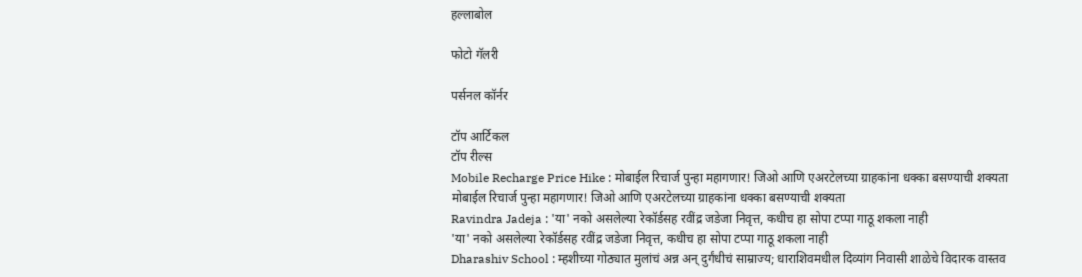हल्लाबोल

फोटो गॅलरी

पर्सनल कॉर्नर

टॉप आर्टिकल
टॉप रील्स
Mobile Recharge Price Hike : मोबाईल रिचार्ज पुन्हा महागणार! जिओ आणि एअरटेलच्या ग्राहकांना धक्का बसण्याची शक्यता
मोबाईल रिचार्ज पुन्हा महागणार! जिओ आणि एअरटेलच्या ग्राहकांना धक्का बसण्याची शक्यता
Ravindra Jadeja : 'या' नको असलेल्या रेकॉर्डसह रवींद्र जडेजा निवृत्त, कधीच हा सोपा टप्पा गाठू शकला नाही
'या' नको असलेल्या रेकॉर्डसह रवींद्र जडेजा निवृत्त, कधीच हा सोपा टप्पा गाठू शकला नाही
Dharashiv School : म्हशीच्या गोठ्यात मुलांचं अन्न अन् दुर्गंधीचं साम्राज्य; धाराशिवमधील दिव्यांग निवासी शाळेचे विदारक वास्तव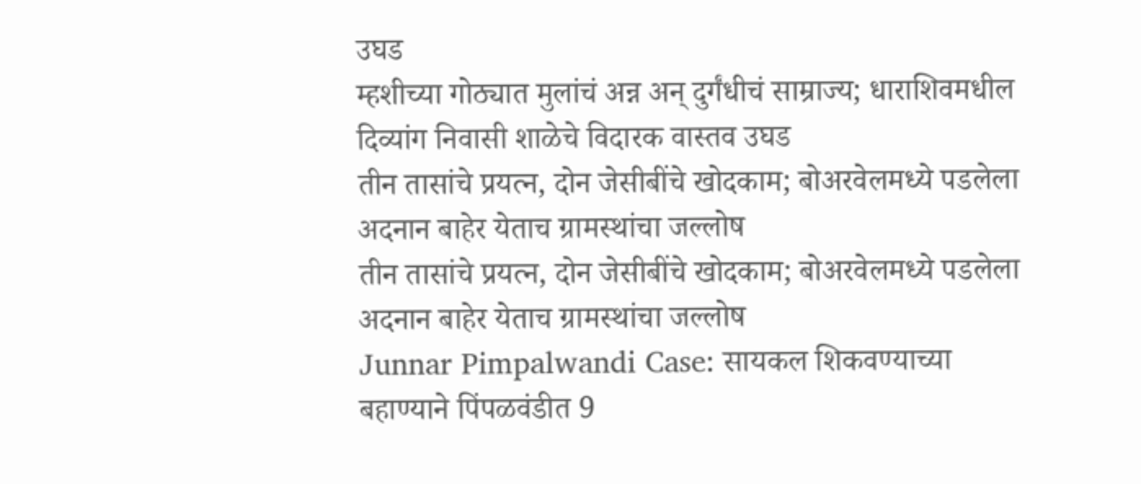उघड
म्हशीच्या गोठ्यात मुलांचं अन्न अन् दुर्गंधीचं साम्राज्य; धाराशिवमधील दिव्यांग निवासी शाळेचे विदारक वास्तव उघड
तीन तासांचे प्रयत्न, दोन जेसीबींचे खोदकाम; बोअरवेलमध्ये पडलेला अदनान बाहेर येताच ग्रामस्थांचा जल्लोष
तीन तासांचे प्रयत्न, दोन जेसीबींचे खोदकाम; बोअरवेलमध्ये पडलेला अदनान बाहेर येताच ग्रामस्थांचा जल्लोष
Junnar Pimpalwandi Case: सायकल शिकवण्याच्या बहाण्याने पिंपळवंडीत 9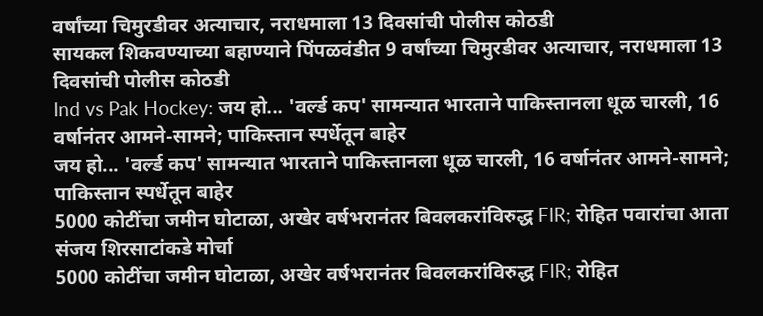वर्षांच्या चिमुरडीवर अत्याचार, नराधमाला 13 दिवसांची पोलीस कोठडी
सायकल शिकवण्याच्या बहाण्याने पिंपळवंडीत 9 वर्षांच्या चिमुरडीवर अत्याचार, नराधमाला 13 दिवसांची पोलीस कोठडी
Ind vs Pak Hockey: जय हो... 'वर्ल्ड कप' सामन्यात भारताने पाकिस्तानला धूळ चारली, 16 वर्षानंतर आमने-सामने; पाकिस्तान स्पर्धेतून बाहेर
जय हो... 'वर्ल्ड कप' सामन्यात भारताने पाकिस्तानला धूळ चारली, 16 वर्षानंतर आमने-सामने; पाकिस्तान स्पर्धेतून बाहेर
5000 कोटींचा जमीन घोटाळा, अखेर वर्षभरानंतर बिवलकरांविरुद्ध FIR; रोहित पवारांचा आता संजय शिरसाटांकडे मोर्चा
5000 कोटींचा जमीन घोटाळा, अखेर वर्षभरानंतर बिवलकरांविरुद्ध FIR; रोहित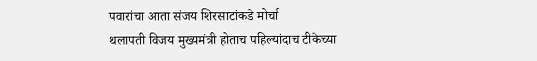पवारांचा आता संजय शिरसाटांकडे मोर्चा
थलापती विजय मुख्यमंत्री होताच पहिल्यांदाच टीकेच्या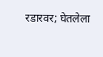रडारवर; घेतलेला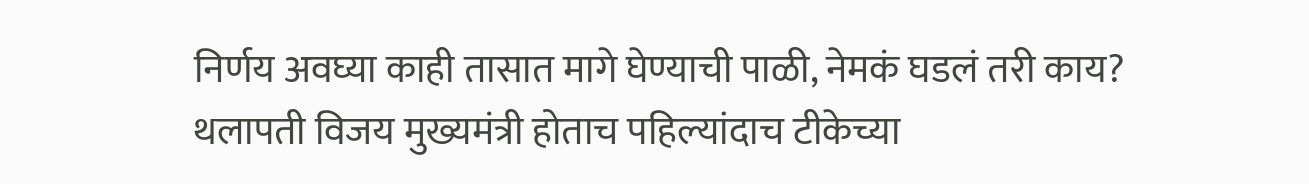निर्णय अवघ्या काही तासात मागे घेण्याची पाळी, नेमकं घडलं तरी काय?
थलापती विजय मुख्यमंत्री होताच पहिल्यांदाच टीकेच्या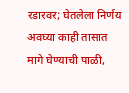रडारवर; घेतलेला निर्णय अवघ्या काही तासात मागे घेण्याची पाळी,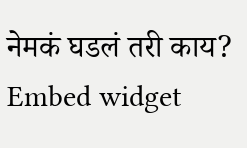नेमकं घडलं तरी काय?
Embed widget